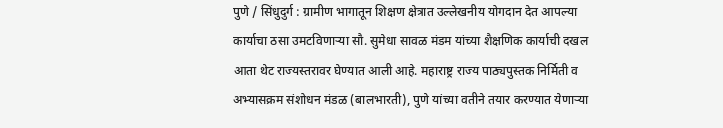पुणे / सिंधुदुर्ग : ग्रामीण भागातून शिक्षण क्षेत्रात उल्लेखनीय योगदान देत आपल्या कार्याचा ठसा उमटविणाऱ्या सौ. सुमेधा सावळ मंडम यांच्या शैक्षणिक कार्याची दखल आता थेट राज्यस्तरावर घेण्यात आली आहे. महाराष्ट्र राज्य पाठ्यपुस्तक निर्मिती व अभ्यासक्रम संशोधन मंडळ (बालभारती), पुणे यांच्या वतीने तयार करण्यात येणाऱ्या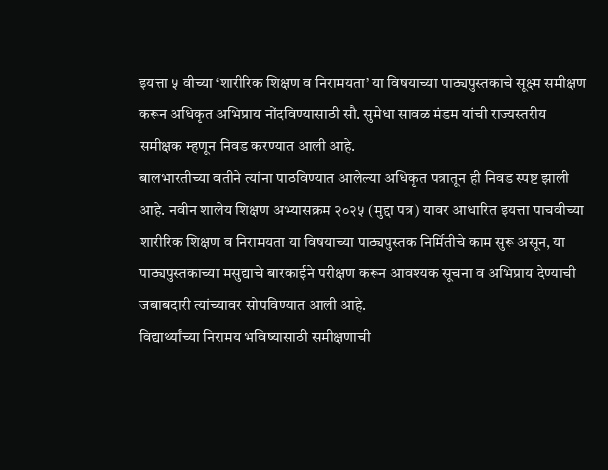इयत्ता ५ वीच्या ‘शारीरिक शिक्षण व निरामयता’ या विषयाच्या पाठ्यपुस्तकाचे सूक्ष्म समीक्षण करून अधिकृत अभिप्राय नोंदविण्यासाठी सौ. सुमेधा सावळ मंडम यांची राज्यस्तरीय समीक्षक म्हणून निवड करण्यात आली आहे.
बालभारतीच्या वतीने त्यांना पाठविण्यात आलेल्या अधिकृत पत्रातून ही निवड स्पष्ट झाली आहे. नवीन शालेय शिक्षण अभ्यासक्रम २०२५ (मुद्दा पत्र) यावर आधारित इयत्ता पाचवीच्या शारीरिक शिक्षण व निरामयता या विषयाच्या पाठ्यपुस्तक निर्मितीचे काम सुरू असून, या पाठ्यपुस्तकाच्या मसुद्याचे बारकाईने परीक्षण करून आवश्यक सूचना व अभिप्राय देण्याची जबाबदारी त्यांच्यावर सोपविण्यात आली आहे.
विद्यार्थ्यांच्या निरामय भविष्यासाठी समीक्षणाची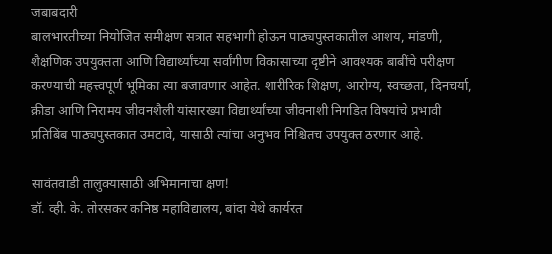जबाबदारी
बालभारतीच्या नियोजित समीक्षण सत्रात सहभागी होऊन पाठ्यपुस्तकातील आशय, मांडणी, शैक्षणिक उपयुक्तता आणि विद्यार्थ्यांच्या सर्वांगीण विकासाच्या दृष्टीने आवश्यक बाबींचे परीक्षण करण्याची महत्त्वपूर्ण भूमिका त्या बजावणार आहेत. शारीरिक शिक्षण, आरोग्य, स्वच्छता, दिनचर्या, क्रीडा आणि निरामय जीवनशैली यांसारख्या विद्यार्थ्यांच्या जीवनाशी निगडित विषयांचे प्रभावी प्रतिबिंब पाठ्यपुस्तकात उमटावे, यासाठी त्यांचा अनुभव निश्चितच उपयुक्त ठरणार आहे.

सावंतवाडी तालुक्यासाठी अभिमानाचा क्षण!
डॉ. व्ही. के. तोरसकर कनिष्ठ महाविद्यालय, बांदा येथे कार्यरत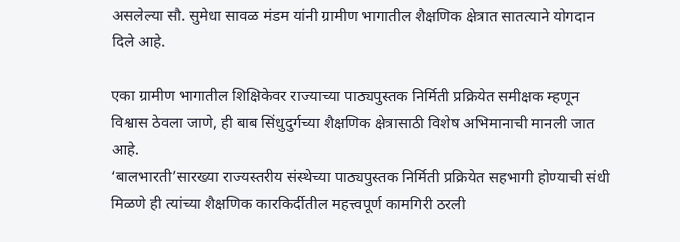असलेल्या सौ. सुमेधा सावळ मंडम यांनी ग्रामीण भागातील शैक्षणिक क्षेत्रात सातत्याने योगदान दिले आहे.

एका ग्रामीण भागातील शिक्षिकेवर राज्याच्या पाठ्यपुस्तक निर्मिती प्रक्रियेत समीक्षक म्हणून विश्वास ठेवला जाणे, ही बाब सिंधुदुर्गच्या शैक्षणिक क्षेत्रासाठी विशेष अभिमानाची मानली जात आहे.
‘बालभारती’सारख्या राज्यस्तरीय संस्थेच्या पाठ्यपुस्तक निर्मिती प्रक्रियेत सहभागी होण्याची संधी मिळणे ही त्यांच्या शैक्षणिक कारकिर्दीतील महत्त्वपूर्ण कामगिरी ठरली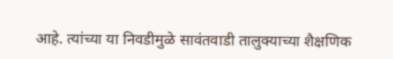आहे. त्यांच्या या निवडीमुळे सावंतवाडी तालुक्याच्या शैक्षणिक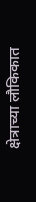क्षेत्राच्या लौकिकात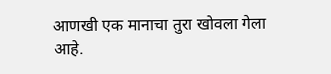आणखी एक मानाचा तुरा खोवला गेला आहे.